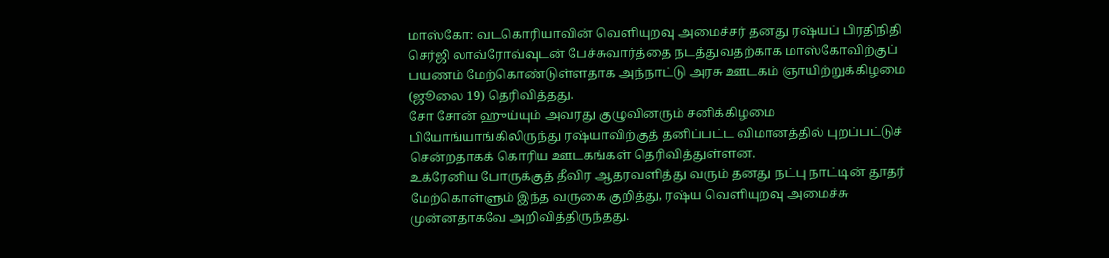மாஸ்கோ: வடகொரியாவின் வெளியுறவு அமைச்சர் தனது ரஷ்யப் பிரதிநிதி செர்ஜி லாவ்ரோவ்வுடன் பேச்சுவார்த்தை நடத்துவதற்காக மாஸ்கோவிற்குப் பயணம் மேற்கொண்டுள்ளதாக அந்நாட்டு அரசு ஊடகம் ஞாயிற்றுக்கிழமை (ஜூலை 19) தெரிவித்தது.
சோ சோன் ஹுய்யும் அவரது குழுவினரும் சனிக்கிழமை பியோங்யாங்கிலிருந்து ரஷ்யாவிற்குத் தனிப்பட்ட விமானத்தில் புறப்பட்டுச் சென்றதாகக் கொரிய ஊடகங்கள் தெரிவித்துள்ளன.
உக்ரேனிய போருக்குத் தீவிர ஆதரவளித்து வரும் தனது நட்பு நாட்டின் தூதர் மேற்கொள்ளும் இந்த வருகை குறித்து, ரஷ்ய வெளியுறவு அமைச்சு முன்னதாகவே அறிவித்திருந்தது.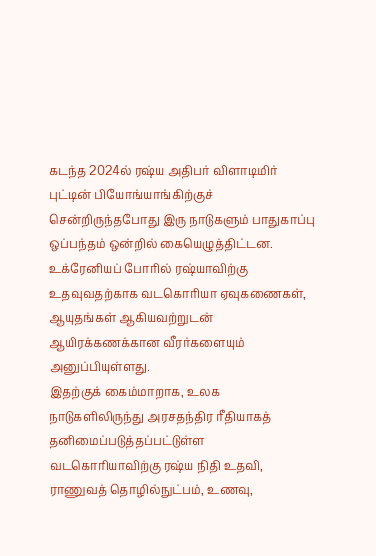கடந்த 2024ல் ரஷ்ய அதிபர் விளாடிமிர் புட்டின் பியோங்யாங்கிற்குச் சென்றிருந்தபோது இரு நாடுகளும் பாதுகாப்பு ஒப்பந்தம் ஒன்றில் கையெழுத்திட்டன.
உக்ரேனியப் போரில் ரஷ்யாவிற்கு உதவுவதற்காக வடகொரியா ஏவுகணைகள், ஆயுதங்கள் ஆகியவற்றுடன் ஆயிரக்கணக்கான வீரர்களையும் அனுப்பியுள்ளது.
இதற்குக் கைம்மாறாக, உலக நாடுகளிலிருந்து அரசதந்திர ரீதியாகத் தனிமைப்படுத்தப்பட்டுள்ள வடகொரியாவிற்கு ரஷ்ய நிதி உதவி, ராணுவத் தொழில்நுட்பம், உணவு,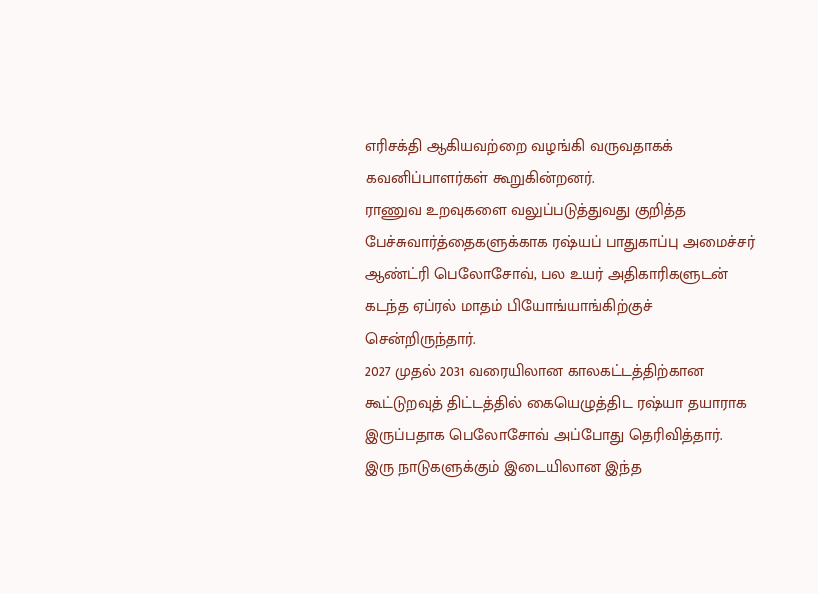எரிசக்தி ஆகியவற்றை வழங்கி வருவதாகக் கவனிப்பாளர்கள் கூறுகின்றனர்.
ராணுவ உறவுகளை வலுப்படுத்துவது குறித்த பேச்சுவார்த்தைகளுக்காக ரஷ்யப் பாதுகாப்பு அமைச்சர் ஆண்ட்ரி பெலோசோவ், பல உயர் அதிகாரிகளுடன் கடந்த ஏப்ரல் மாதம் பியோங்யாங்கிற்குச் சென்றிருந்தார்.
2027 முதல் 2031 வரையிலான காலகட்டத்திற்கான கூட்டுறவுத் திட்டத்தில் கையெழுத்திட ரஷ்யா தயாராக இருப்பதாக பெலோசோவ் அப்போது தெரிவித்தார்.
இரு நாடுகளுக்கும் இடையிலான இந்த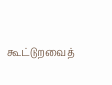கூட்டுறவைத்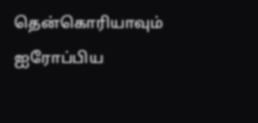தென்கொரியாவும் ஐரோப்பிய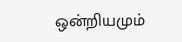ஒன்றியமும்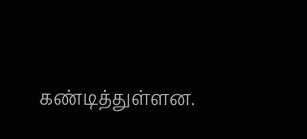கண்டித்துள்ளன.